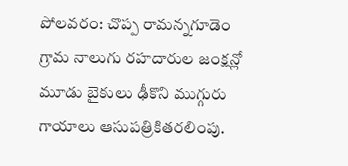పోలవరం: చొప్ప రామన్నగూడెం గ్రామ నాలుగు రహదారుల జంక్షన్లో మూడు బైకులు ఢీకొని ముగ్గురు గాయాలు ఆసుపత్రికితరలింపు.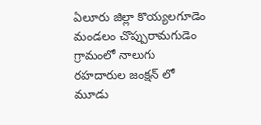ఏలూరు జిల్లా కొయ్యలగూడెం మండలం చొప్పురామగుడెం గ్రామంలో నాలుగు రహదారుల జంక్షన్ లో మూడు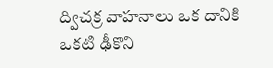ద్విచక్ర వాహనాలు ఒక దానికి ఒకటి ఢీకొని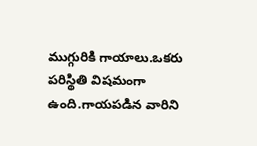ముగ్గురికి గాయాలు.ఒకరు పరిస్థితి విషమంగా ఉంది.గాయపడిన వారిని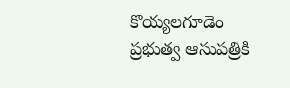కొయ్యలగూడెం ప్రభుత్వ ఆసుపత్రికి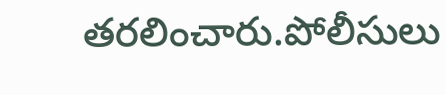తరలించారు.పోలీసులు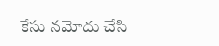కేసు నమోదు చేసి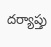దర్యాప్తు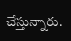చేస్తున్నారు.